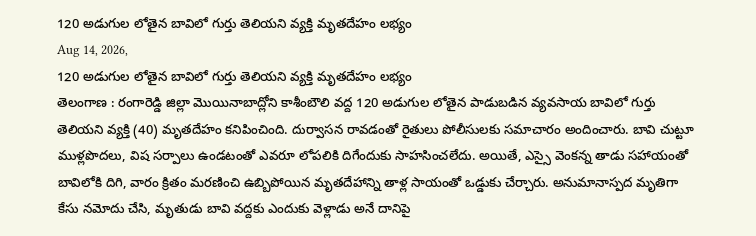120 అడుగుల లోతైన బావిలో గుర్తు తెలియని వ్యక్తి మృతదేహం లభ్యం
Aug 14, 2026,
120 అడుగుల లోతైన బావిలో గుర్తు తెలియని వ్యక్తి మృతదేహం లభ్యం
తెలంగాణ : రంగారెడ్డి జిల్లా మొయినాబాద్లోని కాశీంబౌలి వద్ద 120 అడుగుల లోతైన పాడుబడిన వ్యవసాయ బావిలో గుర్తు తెలియని వ్యక్తి (40) మృతదేహం కనిపించింది. దుర్వాసన రావడంతో రైతులు పోలీసులకు సమాచారం అందించారు. బావి చుట్టూ ముళ్లపొదలు, విష సర్పాలు ఉండటంతో ఎవరూ లోపలికి దిగేందుకు సాహసించలేదు. అయితే, ఎస్సై వెంకన్న తాడు సహాయంతో బావిలోకి దిగి, వారం క్రితం మరణించి ఉబ్బిపోయిన మృతదేహాన్ని తాళ్ల సాయంతో ఒడ్డుకు చేర్చారు. అనుమానాస్పద మృతిగా కేసు నమోదు చేసి, మృతుడు బావి వద్దకు ఎందుకు వెళ్లాడు అనే దానిపై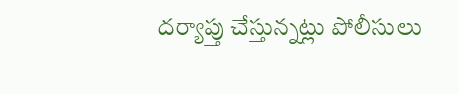దర్యాప్తు చేస్తున్నట్లు పోలీసులు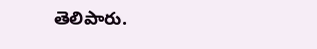తెలిపారు.